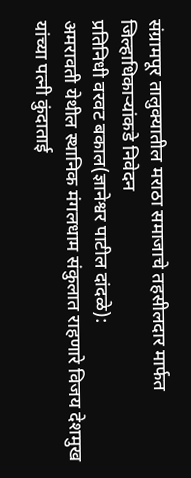संग्रामपूर तालुक्यातील मराठा समाजाचे तहसीलदार मार्फत जिल्हाधिकाऱ्यांकडे निवेदन
प्रतिनिधी वरवट बकाल(ज्ञानेश्वर पाटील दांदळे):
अमरावती येथील स्थानिक मंगलधाम संकुलात राहणारे विजय देशमुख यांच्या पत्नी कुंदाताई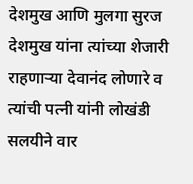देशमुख आणि मुलगा सुरज देशमुख यांना त्यांच्या शेजारी राहणाऱ्या देवानंद लोणारे व त्यांची पत्नी यांनी लोखंडी सलयीने वार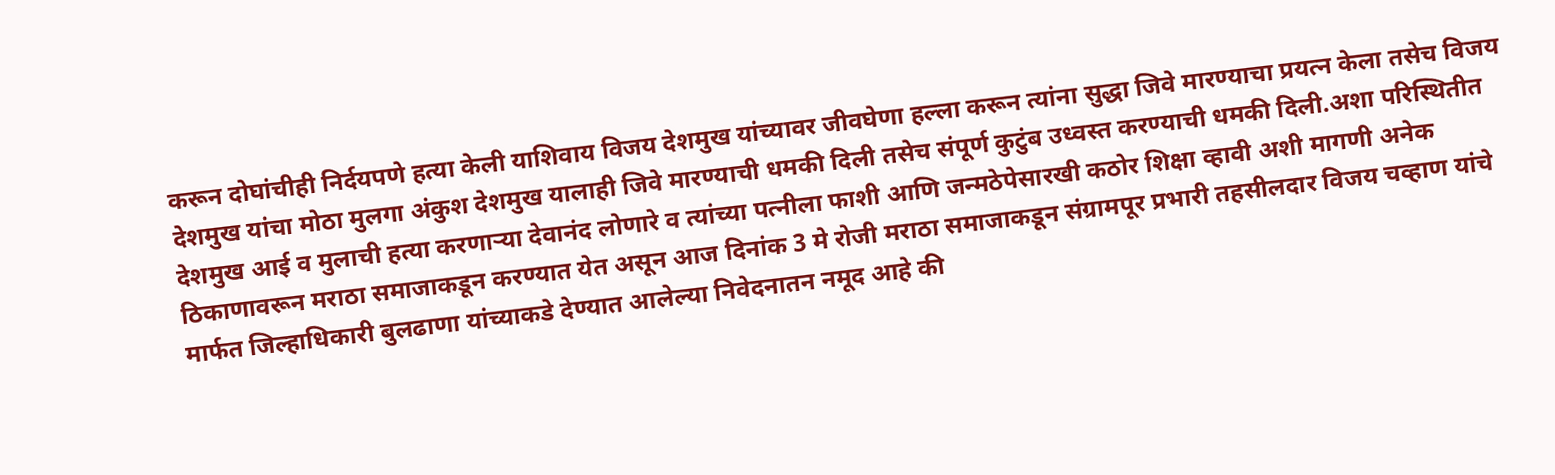करून दोघांचीही निर्दयपणे हत्या केली याशिवाय विजय देशमुख यांच्यावर जीवघेणा हल्ला करून त्यांना सुद्धा जिवे मारण्याचा प्रयत्न केला तसेच विजय देशमुख यांचा मोठा मुलगा अंकुश देशमुख यालाही जिवे मारण्याची धमकी दिली तसेच संपूर्ण कुटुंब उध्वस्त करण्याची धमकी दिली.अशा परिस्थितीत देशमुख आई व मुलाची हत्या करणाऱ्या देवानंद लोणारे व त्यांच्या पत्नीला फाशी आणि जन्मठेपेसारखी कठोर शिक्षा व्हावी अशी मागणी अनेक ठिकाणावरून मराठा समाजाकडून करण्यात येत असून आज दिनांक 3 मे रोजी मराठा समाजाकडून संग्रामपूर प्रभारी तहसीलदार विजय चव्हाण यांचे मार्फत जिल्हाधिकारी बुलढाणा यांच्याकडे देण्यात आलेल्या निवेदनातन नमूद आहे की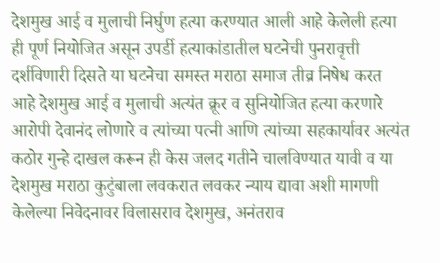देशमुख आई व मुलाची निर्घुण हत्या करण्यात आली आहे केलेली हत्या ही पूर्ण नियोजित असून उपर्डी हत्याकांडातील घटनेची पुनरावृत्ती दर्शविणारी दिसते या घटनेचा समस्त मराठा समाज तीव्र निषेध करत आहे देशमुख आई व मुलाची अत्यंत क्रूर व सुनियोजित हत्या करणारे आरोपी देवानंद लोणारे व त्यांच्या पत्नी आणि त्यांच्या सहकार्यावर अत्यंत कठोर गुन्हे दाखल करून ही केस जलद गतीने चालविण्यात यावी व या देशमुख मराठा कुटुंबाला लवकरात लवकर न्याय द्यावा अशी मागणी केलेल्या निवेदनावर विलासराव देशमुख, अनंतराव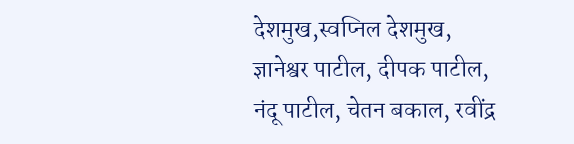देशमुख,स्वप्निल देशमुख, ज्ञानेश्वर पाटील, दीपक पाटील, नंदू पाटील, चेतन बकाल, रवींद्र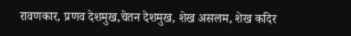रावणकार, प्रणव देशमुख,चेतन देशमुख, शेख असलम, शेख कदिर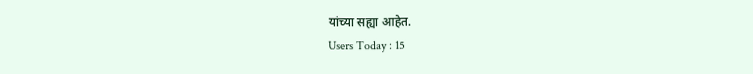यांच्या सह्या आहेत.
Users Today : 15